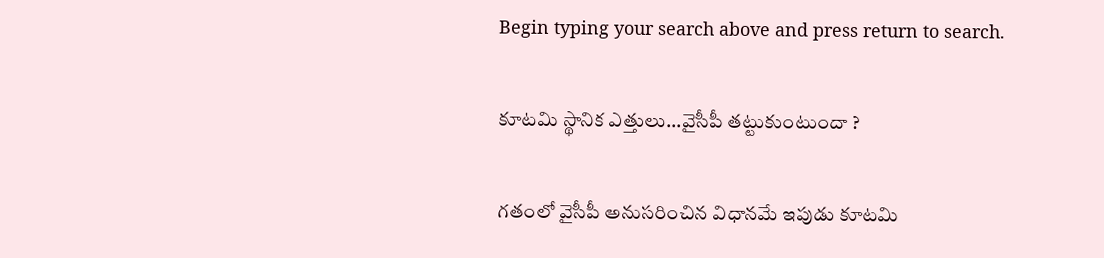Begin typing your search above and press return to search.

కూటమి స్థానిక ఎత్తులు...వైసీపీ తట్టుకుంటుందా ?

గతంలో వైసీపీ అనుసరించిన విధానమే ఇపుడు కూటమి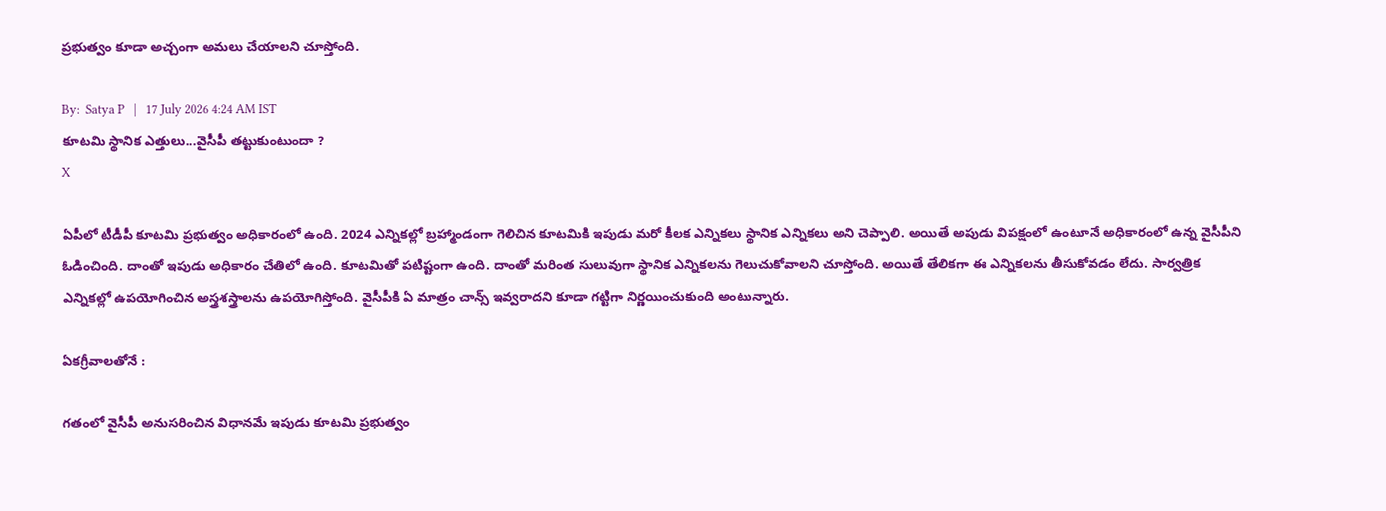ప్రభుత్వం కూడా అచ్చంగా అమలు చేయాలని చూస్తోంది.

By:  Satya P   |   17 July 2026 4:24 AM IST
కూటమి స్థానిక ఎత్తులు...వైసీపీ తట్టుకుంటుందా ?
X

ఏపీలో టీడీపీ కూటమి ప్రభుత్వం అధికారంలో ఉంది. 2024 ఎన్నికల్లో బ్రహ్మాండంగా గెలిచిన కూటమికి ఇపుడు మరో కీలక ఎన్నికలు స్థానిక ఎన్నికలు అని చెప్పాలి. అయితే అపుడు విపక్షంలో ఉంటూనే అధికారంలో ఉన్న వైసీపీని ఓడించింది. దాంతో ఇపుడు అధికారం చేతిలో ఉంది. కూటమితో పటిష్టంగా ఉంది. దాంతో మరింత సులువుగా స్థానిక ఎన్నికలను గెలుచుకోవాలని చూస్తోంది. అయితే తేలికగా ఈ ఎన్నికలను తీసుకోవడం లేదు. సార్వత్రిక ఎన్నికల్లో ఉపయోగించిన అస్త్రశస్త్రాలను ఉపయోగిస్తోంది. వైసీపీకి ఏ మాత్రం చాన్స్ ఇవ్వరాదని కూడా గట్టిగా నిర్ణయించుకుంది అంటున్నారు.

ఏకగ్రీవాలతోనే :

గతంలో వైసీపీ అనుసరించిన విధానమే ఇపుడు కూటమి ప్రభుత్వం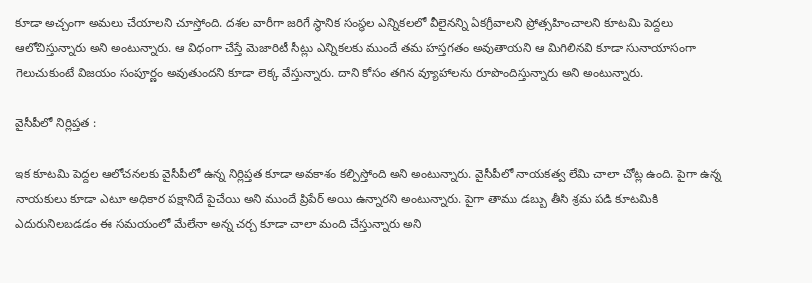కూడా అచ్చంగా అమలు చేయాలని చూస్తోంది. దశల వారీగా జరిగే స్థానిక సంస్థల ఎన్నికలలో వీలైనన్ని ఏకగ్రీవాలని ప్రోత్సహించాలని కూటమి పెద్దలు ఆలోచిస్తున్నారు అని అంటున్నారు. ఆ విధంగా చేస్తే మెజారిటీ సీట్లు ఎన్నికలకు ముందే తమ హస్తగతం అవుతాయని ఆ మిగిలినవి కూడా సునాయాసంగా గెలుచుకుంటే విజయం సంపూర్ణం అవుతుందని కూడా లెక్క వేస్తున్నారు. దాని కోసం తగిన వ్యూహాలను రూపొందిస్తున్నారు అని అంటున్నారు.

వైసీపీలో నిర్లిప్తత :

ఇక కూటమి పెద్దల ఆలోచనలకు వైసీపీలో ఉన్న నిర్లిప్తత కూడా అవకాశం కల్పిస్తోంది అని అంటున్నారు. వైసీపీలో నాయకత్వ లేమి చాలా చోట్ల ఉంది. పైగా ఉన్న నాయకులు కూడా ఎటూ అధికార పక్షానిదే పైచేయి అని ముందే ప్రిపేర్ అయి ఉన్నారని అంటున్నారు. పైగా తాము డబ్బు తీసి శ్రమ పడి కూటమికి ఎదురునిలబడడం ఈ సమయంలో మేలేనా అన్న చర్చ కూడా చాలా మంది చేస్తున్నారు అని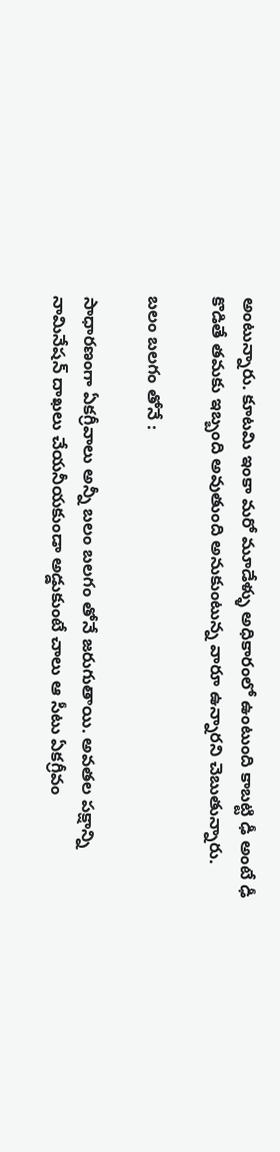అంటున్నారు. కూటమి ఇంకా మరో మూడేళ్ళు అధికారంలో ఉంటుంది కాబట్టి ఢీ అంటే ఢీ కొడితే తమకు ఇబ్బంది అవుతుంది అనుకుంటున్న వారూ ఉన్నారని చెబుతున్నారు.

బలం బలగం తోనే :

సాధారణంగా ఏకగ్రీవాలు అన్నీ బలం బలగం తోనే జరుగుతాయి. అవతల పక్షాన్ని నామినేషన్ దాఖలు చేయనీయకుండా అడ్డుకుంటే చాలు ఆ సీటు ఏకగ్రీవం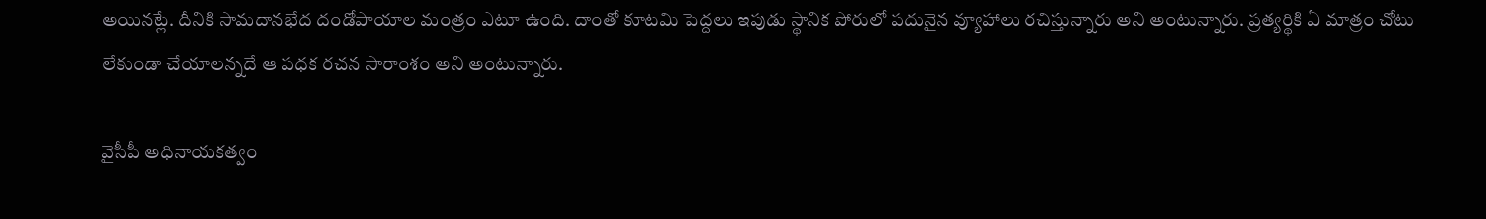అయినట్లే. దీనికి సామదానభేద దండోపాయాల మంత్రం ఎటూ ఉంది. దాంతో కూటమి పెద్దలు ఇపుడు స్థానిక పోరులో పదునైన వ్యూహాలు రచిస్తున్నారు అని అంటున్నారు. ప్రత్యర్థికి ఏ మాత్రం చోటు లేకుండా చేయాలన్నదే ఆ పధక రచన సారాంశం అని అంటున్నారు.

వైసీపీ అధినాయకత్వం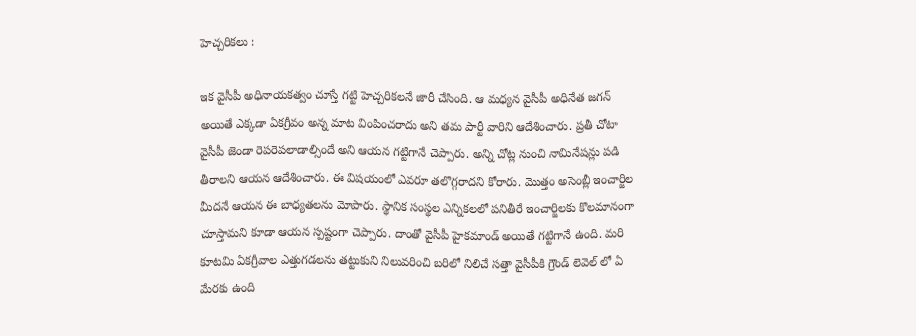హెచ్చరికలు :

ఇక వైసీపీ అధినాయకత్వం చూస్తే గట్టి హెచ్చరికలనే జారీ చేసింది. ఆ మధ్యన వైసీపీ అధినేత జగన్ అయితే ఎక్కడా ఏకగ్రీవం అన్న మాట వింపించరాదు అని తమ పార్టీ వారిని ఆదేశించారు. ప్రతీ చోటా వైసీపీ జెండా రెపరెపలాడాల్సిందే అని ఆయన గట్టిగానే చెప్పారు. అన్ని చోట్ల నుంచి నామినేషన్లు పడి తీరాలని ఆయన ఆదేశించారు. ఈ విషయంలో ఎవరూ తలొగ్గరాదని కోరారు. మొత్తం అసెంబ్లీ ఇంచార్జిల మీదనే ఆయన ఈ బాధ్యతలను మోపారు. స్థానిక సంస్థల ఎన్నికలలో పనితీరే ఇంచార్జిలకు కొలమానంగా చూస్తామని కూడా ఆయన స్పష్టంగా చెప్పారు. దాంతో వైసీపీ హైకమాండ్ అయితే గట్టిగానే ఉంది. మరి కూటమి ఏకగ్రీవాల ఎత్తుగడలను తట్టుకుని నిలువరించి బరిలో నిలిచే సత్తా వైసీపీకి గ్రౌండ్ లెవెల్ లో ఏ మేరకు ఉంది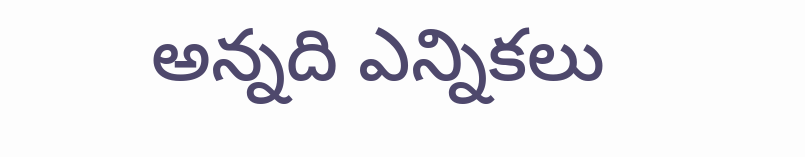అన్నది ఎన్నికలు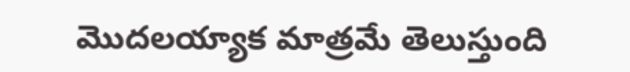మొదలయ్యాక మాత్రమే తెలుస్తుంది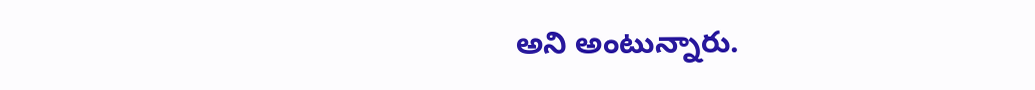అని అంటున్నారు.